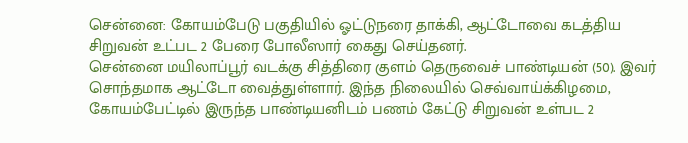சென்னை: கோயம்பேடு பகுதியில் ஓட்டுநரை தாக்கி, ஆட்டோவை கடத்திய சிறுவன் உட்பட 2 பேரை போலீஸார் கைது செய்தனர்.
சென்னை மயிலாப்பூர் வடக்கு சித்திரை குளம் தெருவைச் பாண்டியன் (50). இவர் சொந்தமாக ஆட்டோ வைத்துள்ளார். இந்த நிலையில் செவ்வாய்க்கிழமை, கோயம்பேட்டில் இருந்த பாண்டியனிடம் பணம் கேட்டு சிறுவன் உள்பட 2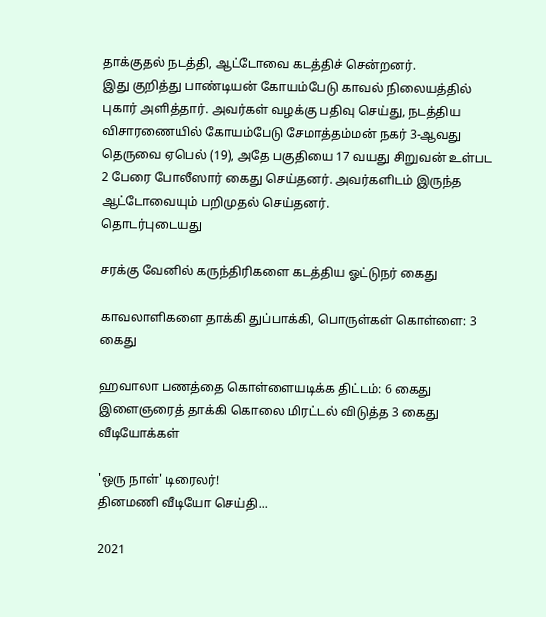தாக்குதல் நடத்தி, ஆட்டோவை கடத்திச் சென்றனர்.
இது குறித்து பாண்டியன் கோயம்பேடு காவல் நிலையத்தில் புகார் அளித்தார். அவர்கள் வழக்கு பதிவு செய்து, நடத்திய விசாரணையில் கோயம்பேடு சேமாத்தம்மன் நகர் 3-ஆவது தெருவை ஏபெல் (19), அதே பகுதியை 17 வயது சிறுவன் உள்பட 2 பேரை போலீஸார் கைது செய்தனர். அவர்களிடம் இருந்த ஆட்டோவையும் பறிமுதல் செய்தனர்.
தொடர்புடையது

சரக்கு வேனில் கருந்திரிகளை கடத்திய ஓட்டுநர் கைது

காவலாளிகளை தாக்கி துப்பாக்கி, பொருள்கள் கொள்ளை: 3 கைது

ஹவாலா பணத்தை கொள்ளையடிக்க திட்டம்: 6 கைது
இளைஞரைத் தாக்கி கொலை மிரட்டல் விடுத்த 3 கைது
வீடியோக்கள்

'ஒரு நாள்' டிரைலர்!
தினமணி வீடியோ செய்தி...

2021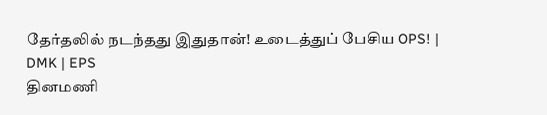தேர்தலில் நடந்தது இதுதான்! உடைத்துப் பேசிய OPS! | DMK | EPS
தினமணி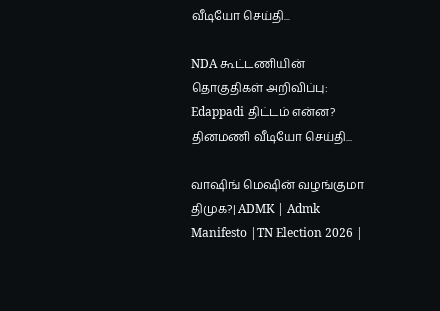வீடியோ செய்தி...

NDA கூட்டணியின் தொகுதிகள் அறிவிப்பு: Edappadi திட்டம் என்ன?
தினமணி வீடியோ செய்தி...

வாஷிங் மெஷின் வழங்குமா திமுக?| ADMK | Admk Manifesto |TN Election 2026 |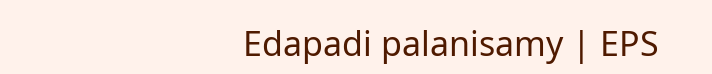Edapadi palanisamy | EPS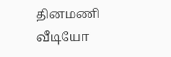தினமணி வீடியோ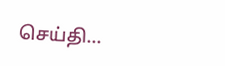செய்தி...